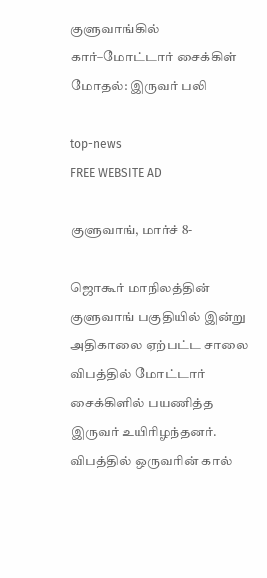குளுவாங்கில் கார்–மோட்டார் சைக்கிள் மோதல்: இருவர் பலி

top-news
FREE WEBSITE AD

குளுவாங், மார்ச் 8-

ஜொகூர் மாநிலத்தின் குளுவாங் பகுதியில் இன்று அதிகாலை ஏற்பட்ட சாலை விபத்தில் மோட்டார் சைக்கிளில் பயணித்த இருவர் உயிரிழந்தனர். விபத்தில் ஒருவரின் கால்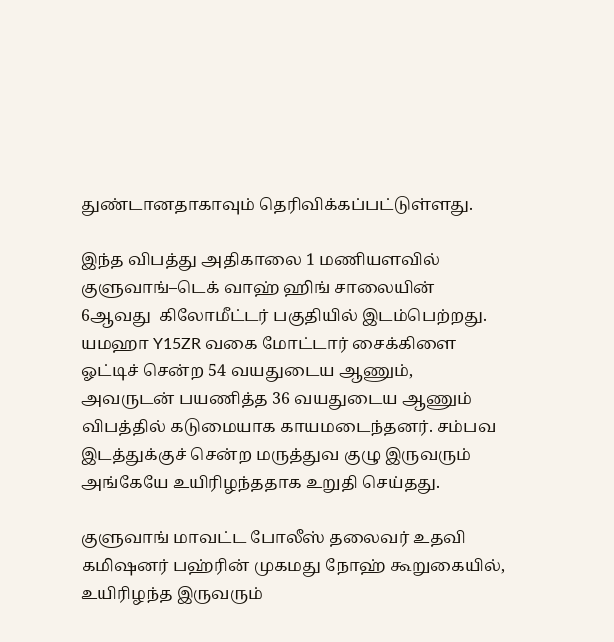துண்டானதாகாவும் தெரிவிக்கப்பட்டுள்ளது.

இந்த விபத்து அதிகாலை 1 மணியளவில் குளுவாங்–டெக் வாஹ் ஹிங் சாலையின் 6ஆவது  கிலோமீட்டர் பகுதியில் இடம்பெற்றது. யமஹா Y15ZR வகை மோட்டார் சைக்கிளை ஓட்டிச் சென்ற 54 வயதுடைய ஆணும், அவருடன் பயணித்த 36 வயதுடைய ஆணும் விபத்தில் கடுமையாக காயமடைந்தனர். சம்பவ இடத்துக்குச் சென்ற மருத்துவ குழு இருவரும் அங்கேயே உயிரிழந்ததாக உறுதி செய்தது.

குளுவாங் மாவட்ட போலீஸ் தலைவர் உதவி கமிஷனர் பஹ்ரின் முகமது நோஹ் கூறுகையில், உயிரிழந்த இருவரும்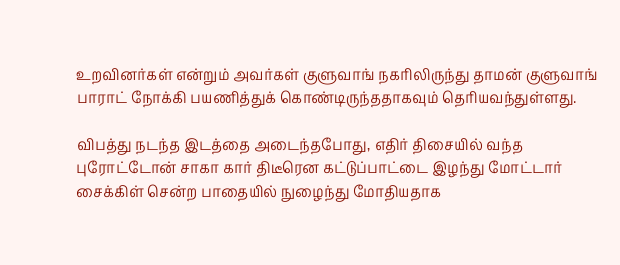உறவினர்கள் என்றும் அவர்கள் குளுவாங் நகரிலிருந்து தாமன் குளுவாங் பாராட் நோக்கி பயணித்துக் கொண்டிருந்ததாகவும் தெரியவந்துள்ளது.

விபத்து நடந்த இடத்தை அடைந்தபோது, எதிர் திசையில் வந்த புரோட்டோன் சாகா கார் திடீரென கட்டுப்பாட்டை இழந்து மோட்டார் சைக்கிள் சென்ற பாதையில் நுழைந்து மோதியதாக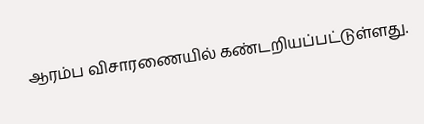ஆரம்ப விசாரணையில் கண்டறியப்பட்டுள்ளது.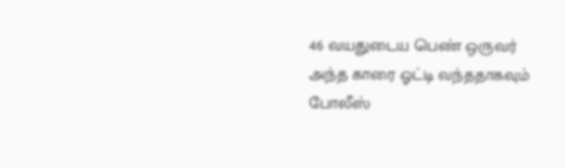46 வயதுடைய பெண் ஒருவர் அந்த காரை ஓட்டி வந்ததாகவும் போலீஸ்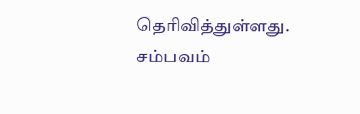தெரிவித்துள்ளது. சம்பவம்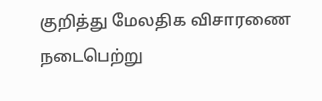குறித்து மேலதிக விசாரணை நடைபெற்று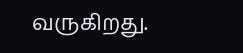வருகிறது.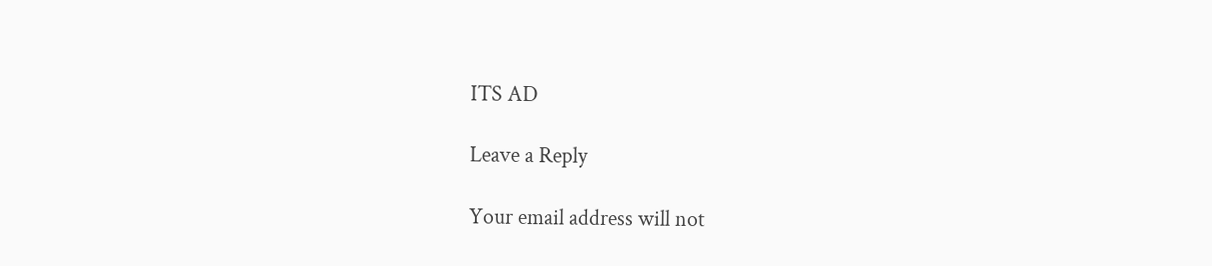ITS AD

Leave a Reply

Your email address will not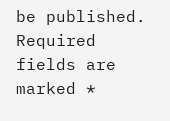be published. Required fields are marked *